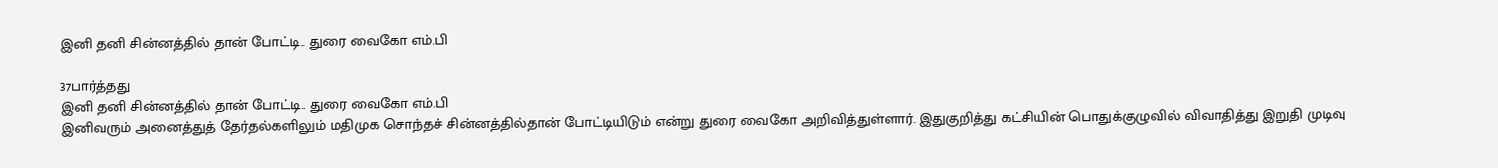இனி தனி சின்னத்தில் தான் போட்டி.. துரை வைகோ எம்.பி

37பார்த்தது
இனி தனி சின்னத்தில் தான் போட்டி.. துரை வைகோ எம்.பி
இனிவரும் அனைத்துத் தேர்தல்களிலும் மதிமுக சொந்தச் சின்னத்தில்தான் போட்டியிடும் என்று துரை வைகோ அறிவித்துள்ளார். இதுகுறித்து கட்சியின் பொதுக்குழுவில் விவாதித்து இறுதி முடிவு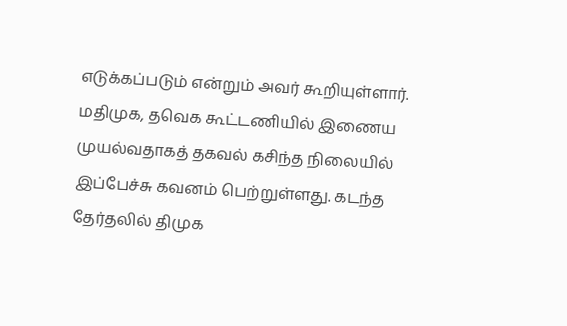எடுக்கப்படும் என்றும் அவர் கூறியுள்ளார். மதிமுக, தவெக கூட்டணியில் இணைய முயல்வதாகத் தகவல் கசிந்த நிலையில் இப்பேச்சு கவனம் பெற்றுள்ளது. கடந்த தேர்தலில் திமுக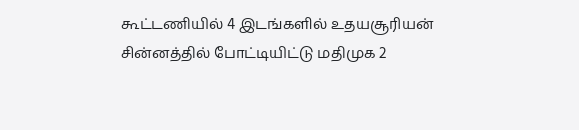கூட்டணியில் 4 இடங்களில் உதயசூரியன் சின்னத்தில் போட்டியிட்டு மதிமுக 2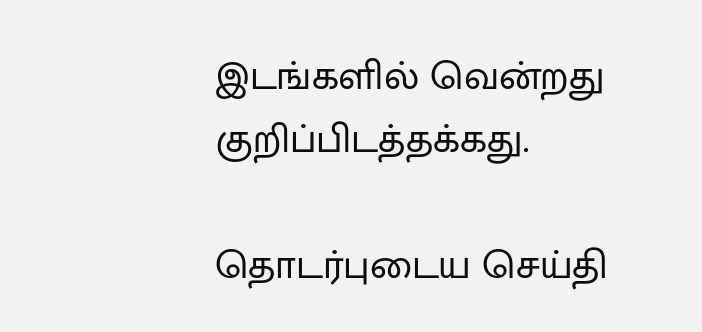இடங்களில் வென்றது குறிப்பிடத்தக்கது.

தொடர்புடைய செய்தி